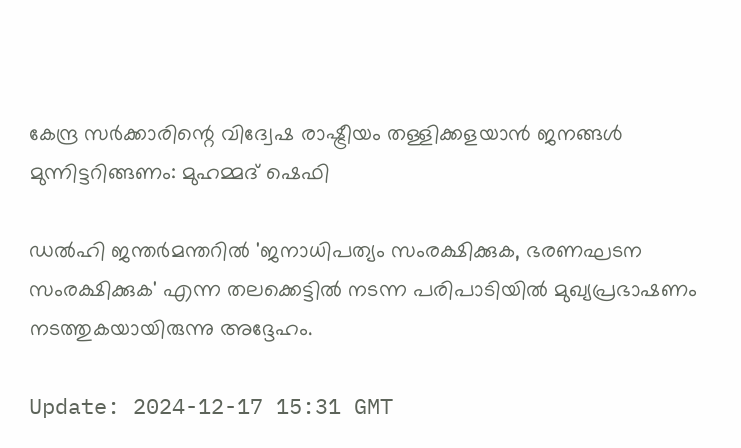കേന്ദ്ര സര്‍ക്കാരിന്റെ വിദ്വേഷ രാഷ്ട്രീയം തള്ളിക്കളയാന്‍ ജനങ്ങള്‍ മുന്നിട്ടറിങ്ങണം: മുഹമ്മദ് ഷെഫി

ഡല്‍ഹി ജന്തര്‍മന്തറില്‍ 'ജനാധിപത്യം സംരക്ഷിക്കുക, ഭരണഘടന സംരക്ഷിക്കുക' എന്ന തലക്കെട്ടില്‍ നടന്ന പരിപാടിയില്‍ മുഖ്യപ്രഭാഷണം നടത്തുകയായിരുന്നു അദ്ദേഹം.

Update: 2024-12-17 15:31 GMT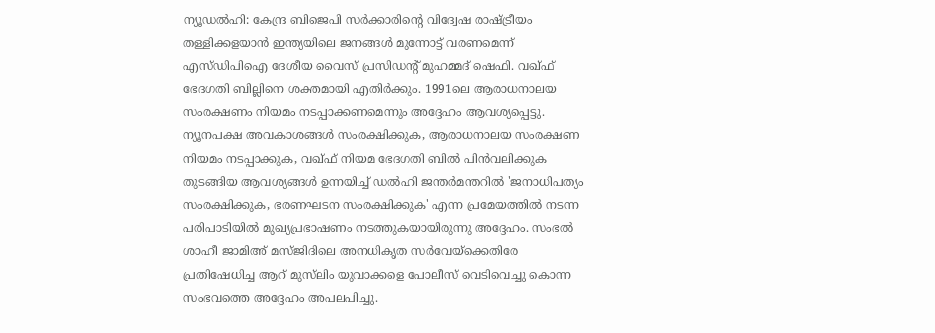ന്യൂഡല്‍ഹി: കേന്ദ്ര ബിജെപി സര്‍ക്കാരിന്റെ വിദ്വേഷ രാഷ്ട്രീയം തള്ളിക്കളയാന്‍ ഇന്ത്യയിലെ ജനങ്ങള്‍ മുന്നോട്ട് വരണമെന്ന് എസ്ഡിപിഐ ദേശീയ വൈസ് പ്രസിഡന്റ് മുഹമ്മദ് ഷെഫി. വഖ്ഫ് ഭേദഗതി ബില്ലിനെ ശക്തമായി എതിര്‍ക്കും. 1991ലെ ആരാധനാലയ സംരക്ഷണം നിയമം നടപ്പാക്കണമെന്നും അദ്ദേഹം ആവശ്യപ്പെട്ടു. ന്യൂനപക്ഷ അവകാശങ്ങള്‍ സംരക്ഷിക്കുക, ആരാധനാലയ സംരക്ഷണ നിയമം നടപ്പാക്കുക, വഖ്ഫ് നിയമ ഭേദഗതി ബില്‍ പിന്‍വലിക്കുക തുടങ്ങിയ ആവശ്യങ്ങള്‍ ഉന്നയിച്ച് ഡല്‍ഹി ജന്തര്‍മന്തറില്‍ 'ജനാധിപത്യം സംരക്ഷിക്കുക, ഭരണഘടന സംരക്ഷിക്കുക' എന്ന പ്രമേയത്തില്‍ നടന്ന പരിപാടിയില്‍ മുഖ്യപ്രഭാഷണം നടത്തുകയായിരുന്നു അദ്ദേഹം. സംഭല്‍ ശാഹീ ജാമിഅ് മസ്ജിദിലെ അനധികൃത സര്‍വേയ്‌ക്കെതിരേ പ്രതിഷേധിച്ച ആറ് മുസ്‌ലിം യുവാക്കളെ പോലീസ് വെടിവെച്ചു കൊന്ന സംഭവത്തെ അദ്ദേഹം അപലപിച്ചു.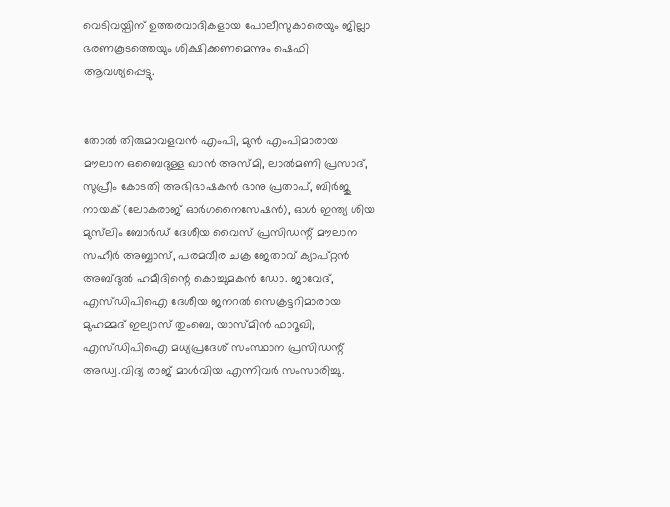വെടിവയ്പിന് ഉത്തരവാദികളായ പോലീസുകാരെയും ജില്ലാ ഭരണകൂടത്തെയും ശിക്ഷിക്കണമെന്നും ഷെഫി ആവശ്യപ്പെട്ടു.


തോല്‍ തിരുമാവളവന്‍ എംപി, മുന്‍ എംപിമാരായ മൗലാന ഒബൈദുള്ള ഖാന്‍ അസ്മി, ലാല്‍മണി പ്രസാദ്, സുപ്രീം കോടതി അഭിഭാഷകന്‍ ഭാനു പ്രതാപ്, ബിര്‍ജു നായക് (ലോകരാജ് ഓര്‍ഗനൈസേഷന്‍), ഓള്‍ ഇന്ത്യ ശിയ മുസ്‌ലിം ബോര്‍ഡ് ദേശീയ വൈസ് പ്രസിഡന്റ് മൗലാന സഹീര്‍ അബ്ബാസ്, പരമവീര ചക്ര ജേതാവ് ക്യാപ്റ്റന്‍ അബ്ദുല്‍ ഹമീദിന്റെ കൊച്ചുമകന്‍ ഡോ. ജാവേദ്, എസ്ഡിപിഐ ദേശീയ ജനറല്‍ സെക്രട്ടറിമാരായ മുഹമ്മദ് ഇല്യാസ് തുംബെ, യാസ്മിന്‍ ഫാറൂഖി, എസ്ഡിപിഐ മധ്യപ്രദേശ് സംസ്ഥാന പ്രസിഡന്റ് അഡ്വ.വിദ്യ രാജ് മാള്‍വിയ എന്നിവര്‍ സംസാരിച്ചു.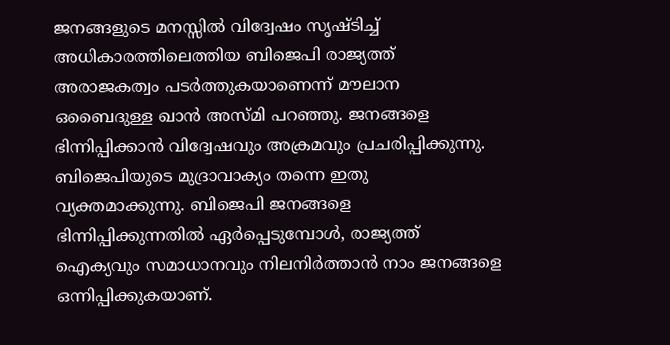ജനങ്ങളുടെ മനസ്സില്‍ വിദ്വേഷം സൃഷ്ടിച്ച് അധികാരത്തിലെത്തിയ ബിജെപി രാജ്യത്ത് അരാജകത്വം പടര്‍ത്തുകയാണെന്ന് മൗലാന ഒബൈദുള്ള ഖാന്‍ അസ്മി പറഞ്ഞു. ജനങ്ങളെ ഭിന്നിപ്പിക്കാന്‍ വിദ്വേഷവും അക്രമവും പ്രചരിപ്പിക്കുന്നു. ബിജെപിയുടെ മുദ്രാവാക്യം തന്നെ ഇതു വ്യക്തമാക്കുന്നു. ബിജെപി ജനങ്ങളെ ഭിന്നിപ്പിക്കുന്നതില്‍ ഏര്‍പ്പെടുമ്പോള്‍, രാജ്യത്ത് ഐക്യവും സമാധാനവും നിലനിര്‍ത്താന്‍ നാം ജനങ്ങളെ ഒന്നിപ്പിക്കുകയാണ്.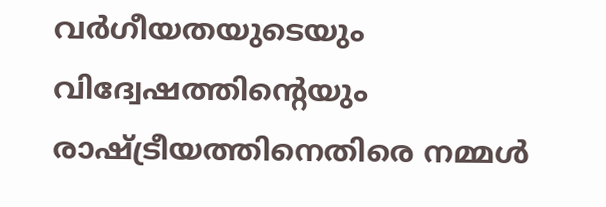വര്‍ഗീയതയുടെയും വിദ്വേഷത്തിന്റെയും രാഷ്ട്രീയത്തിനെതിരെ നമ്മള്‍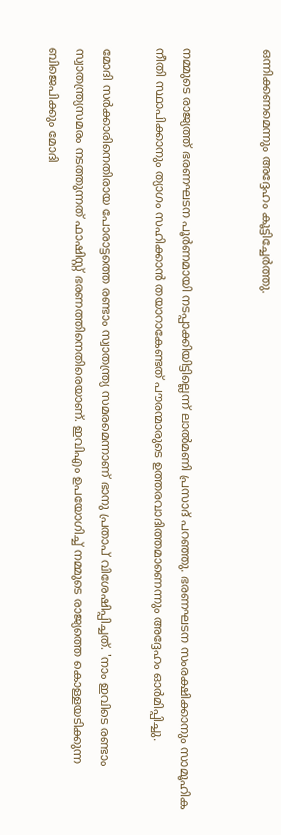ഒന്നിക്കണമെന്നും അദ്ദേഹം കൂട്ടിച്ചേര്‍ത്തു.


നമ്മുടെ രാജ്യത്ത് ഭരണഘടന പൂര്‍ണമായി നടപ്പാക്കിയിട്ടില്ലെന്ന് ലാല്‍മണി പ്രസാദ് പറഞ്ഞു. ഭരണഘടന സംരക്ഷിക്കാനും സാമൂഹിക നീതി സ്ഥാപിക്കാനും ത്യാഗം സഹിക്കാന്‍ തയാറാകേണ്ടത് പൗരന്മാരുടെ ഉത്തരവാദിത്തമാണെന്നും അദ്ദേഹം ഓര്‍മിപ്പിച്ചു.

മോദി സര്‍ക്കാരിനെതിരായ പോരാട്ടത്തെ രണ്ടാം സ്വാതന്ത്ര്യ സമരമെന്നാണ് ഭാനു പ്രതാപ് വിശേഷിപ്പിച്ചത്. 'നാം ഇവിടെ രണ്ടാം സ്വാതന്ത്ര്യസമരം നടത്തുന്നത് ഫാഷിസ്റ്റ് ഭരണത്തിനെതിരെയാണ്. ഇവിഎം ഉപയോഗിച്ച് നമ്മുടെ രാജ്യത്തെ കൊള്ളയടിക്കുന്ന ബിജെപിക്കും മോദി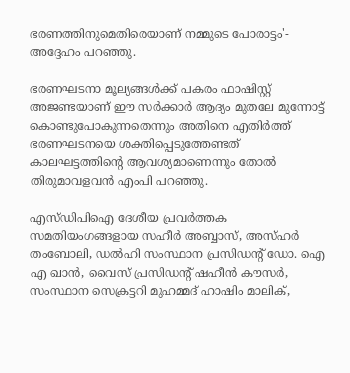ഭരണത്തിനുമെതിരെയാണ് നമ്മുടെ പോരാട്ടം'- അദ്ദേഹം പറഞ്ഞു.

ഭരണഘടനാ മൂല്യങ്ങള്‍ക്ക് പകരം ഫാഷിസ്റ്റ് അജണ്ടയാണ് ഈ സര്‍ക്കാര്‍ ആദ്യം മുതലേ മുന്നോട്ട് കൊണ്ടുപോകുന്നതെന്നും അതിനെ എതിര്‍ത്ത് ഭരണഘടനയെ ശക്തിപ്പെടുത്തേണ്ടത് കാലഘട്ടത്തിന്റെ ആവശ്യമാണെന്നും തോല്‍ തിരുമാവളവന്‍ എംപി പറഞ്ഞു.

എസ്ഡിപിഐ ദേശീയ പ്രവര്‍ത്തക സമതിയംഗങ്ങളായ സഹീര്‍ അബ്ബാസ്, അസ്ഹര്‍ തംബോലി, ഡല്‍ഹി സംസ്ഥാന പ്രസിഡന്റ് ഡോ. ഐ എ ഖാന്‍, വൈസ് പ്രസിഡന്റ് ഷഹീന്‍ കൗസര്‍, സംസ്ഥാന സെക്രട്ടറി മുഹമ്മദ് ഹാഷിം മാലിക്,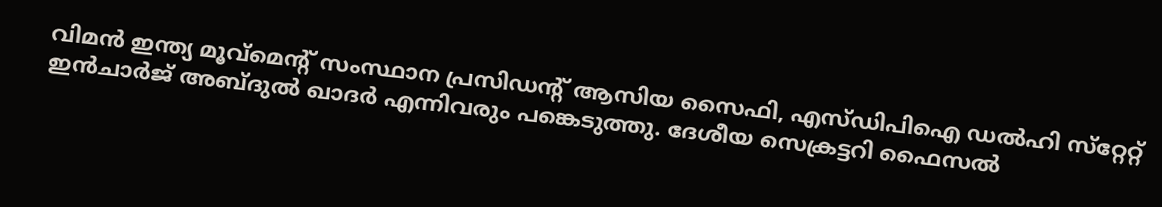വിമന്‍ ഇന്ത്യ മൂവ്‌മെന്റ് സംസ്ഥാന പ്രസിഡന്റ് ആസിയ സൈഫി, എസ്ഡിപിഐ ഡല്‍ഹി സ്‌റ്റേറ്റ് ഇന്‍ചാര്‍ജ് അബ്ദുല്‍ ഖാദര്‍ എന്നിവരും പങ്കെടുത്തു. ദേശീയ സെക്രട്ടറി ഫൈസല്‍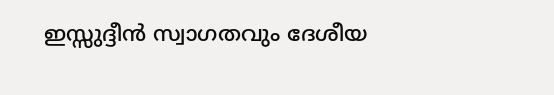ഇസ്സുദ്ദീന്‍ സ്വാഗതവും ദേശീയ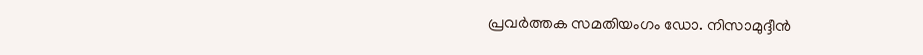പ്രവര്‍ത്തക സമതിയംഗം ഡോ. നിസാമുദ്ദീന്‍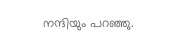നന്ദിയും പറഞ്ഞു.